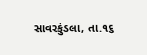સાવરકુંડલા, તા.૧૬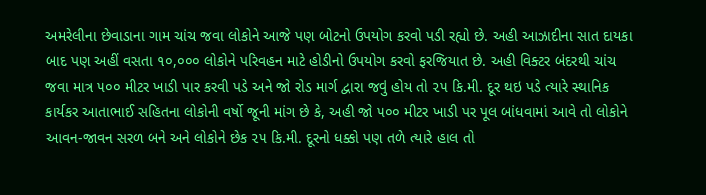અમરેલીના છેવાડાના ગામ ચાંચ જવા લોકોને આજે પણ બોટનો ઉપયોગ કરવો પડી રહ્યો છે. અહી આઝાદીના સાત દાયકા બાદ પણ અહીં વસતા ૧૦,૦૦૦ લોકોને પરિવહન માટે હોડીનો ઉપયોગ કરવો ફરજિયાત છે. અહી વિક્ટર બંદરથી ચાંચ જવા માત્ર ૫૦૦ મીટર ખાડી પાર કરવી પડે અને જો રોડ માર્ગ દ્વારા જવું હોય તો ૨૫ કિ.મી. દૂર થઇ પડે ત્યારે સ્થાનિક કાર્યકર આતાભાઈ સહિતના લોકોની વર્ષો જૂની માંગ છે કે, અહી જો ૫૦૦ મીટર ખાડી પર પૂલ બાંધવામાં આવે તો લોકોને આવન-જાવન સરળ બને અને લોકોને છેક ૨૫ કિ.મી. દૂરનો ધક્કો પણ તળે ત્યારે હાલ તો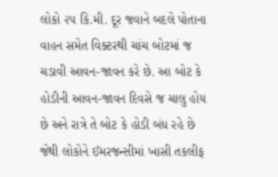લોકો ૨૫ કિ.મી. દૂર જવાને બદલે પોતાના વાહન સમેત વિક્ટરથી ચાંચ બોટમાં જ ચડાવી આવન-જાવન કરે છે. આ બોટ કે હોડીની આવન-જાવન દિવસે જ ચાલુ હોય છે અને રાત્રે તે બોટ કે હોડી બંધ રહે છે જેથી લોકોને ઈમરજન્સીમાં ખાસી તકલીફ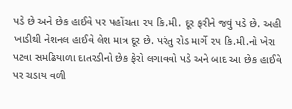પડે છે અને છેક હાઈવે પર પહોંચતા ૨૫ કિ.મી. દૂર ફરીને જવું પડે છે. અહી ખાડીથી નેશનલ હાઈવે લેશ માત્ર દૂર છે. પરંતુ રોડ માર્ગે ૨૫ કિ.મી.નો ખેરા પટવા સમઢિયાળા દાતરડીનો છેક ફેરો લગાવવો પડે અને બાદ આ છેક હાઈવે પર ચડાય વળી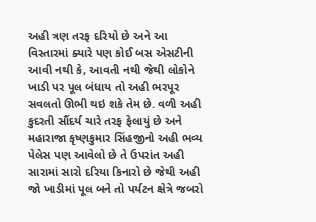અહી ત્રણ તરફ દરિયો છે અને આ વિસ્તારમાં ક્યારે પણ કોઈ બસ એસટીની આવી નથી કે, આવતી નથી જેથી લોકોને ખાડી પર પૂલ બંધાય તો અહી ભરપૂર સવલતો ઊભી થઇ શકે તેમ છે. વળી અહી કુદરતી સૌંદર્ય ચારે તરફ ફેલાયું છે અને મહારાજા કૃષ્ણકુમાર સિંહજીનો અહી ભવ્ય પેલેસ પણ આવેલો છે તે ઉપરાંત અહી સારામાં સારો દરિયા કિનારો છે જેથી અહી જો ખાડીમાં પૂલ બને તો પર્યટન ક્ષેત્રે જબરો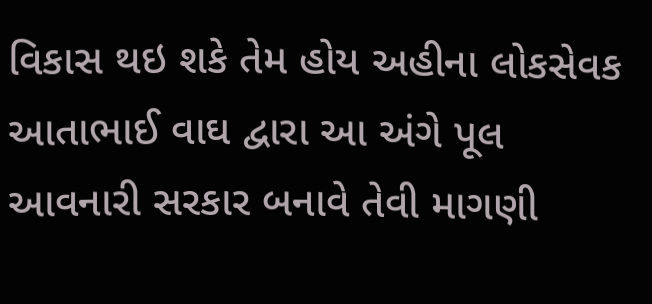વિકાસ થઇ શકે તેમ હોય અહીના લોકસેવક આતાભાઈ વાઘ દ્વારા આ અંગે પૂલ આવનારી સરકાર બનાવે તેવી માગણી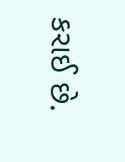કરાઈ છે.